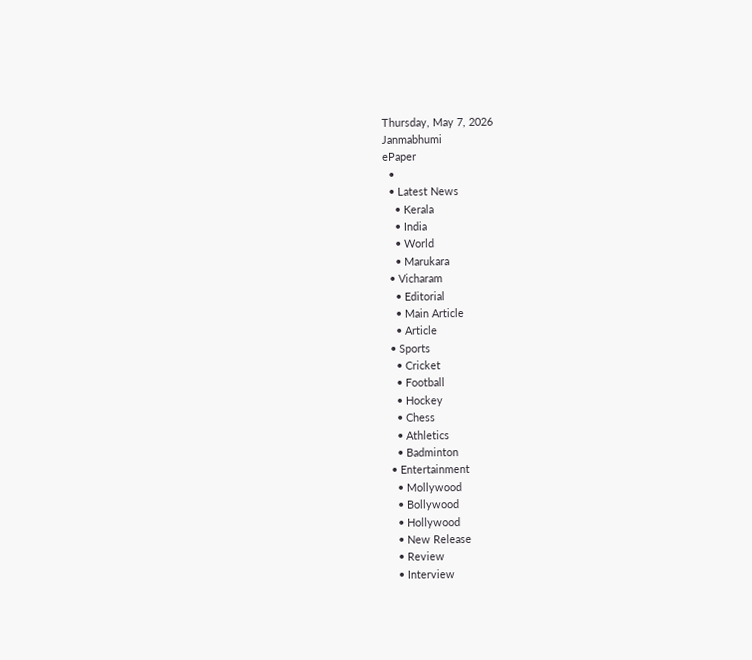Thursday, May 7, 2026
Janmabhumi
ePaper
  •
  • Latest News
    • Kerala
    • India
    • World
    • Marukara
  • Vicharam
    • Editorial
    • Main Article
    • Article
  • Sports
    • Cricket
    • Football
    • Hockey
    • Chess
    • Athletics
    • Badminton
  • Entertainment
    • Mollywood
    • Bollywood
    • Hollywood
    • New Release
    • Review
    • Interview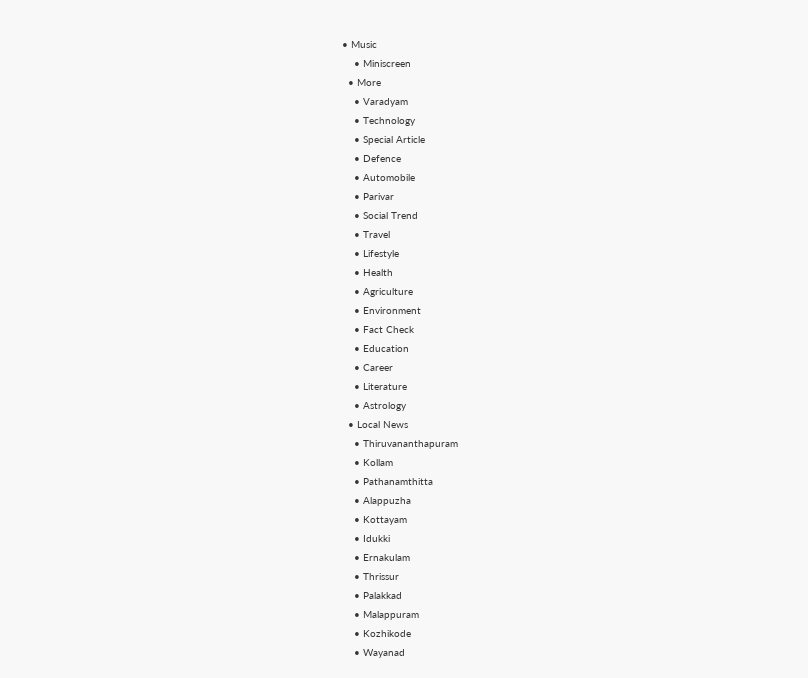• Music
    • Miniscreen
  • More
    • Varadyam
    • Technology
    • Special Article
    • Defence
    • Automobile
    • Parivar
    • Social Trend
    • Travel
    • Lifestyle
    • Health
    • Agriculture
    • Environment
    • Fact Check
    • Education
    • Career
    • Literature
    • Astrology
  • Local News
    • Thiruvananthapuram
    • Kollam
    • Pathanamthitta
    • Alappuzha
    • Kottayam
    • Idukki
    • Ernakulam
    • Thrissur
    • Palakkad
    • Malappuram
    • Kozhikode
    • Wayanad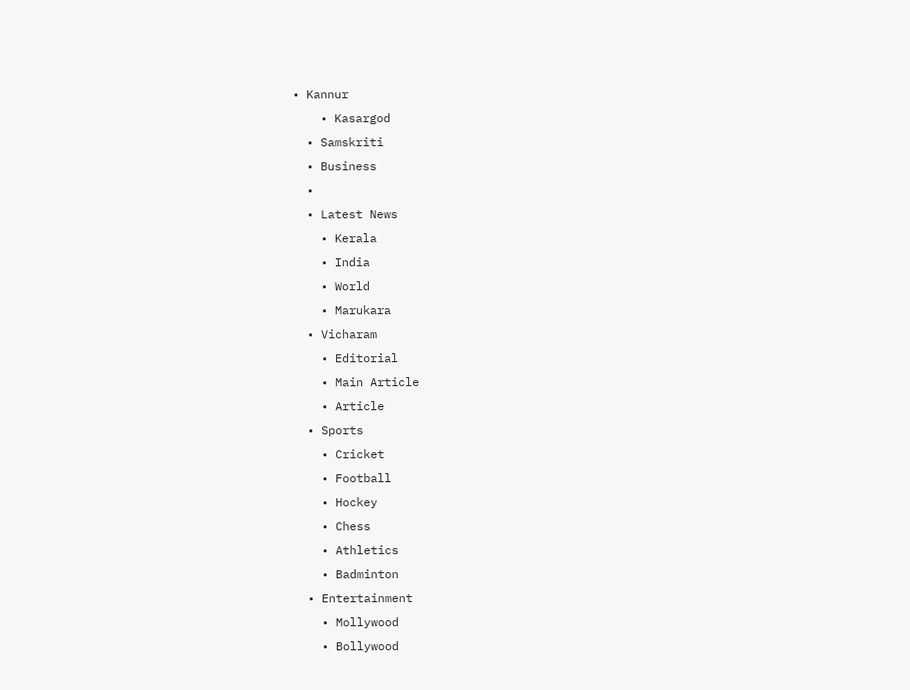• Kannur
    • Kasargod
  • Samskriti
  • Business
  •
  • Latest News
    • Kerala
    • India
    • World
    • Marukara
  • Vicharam
    • Editorial
    • Main Article
    • Article
  • Sports
    • Cricket
    • Football
    • Hockey
    • Chess
    • Athletics
    • Badminton
  • Entertainment
    • Mollywood
    • Bollywood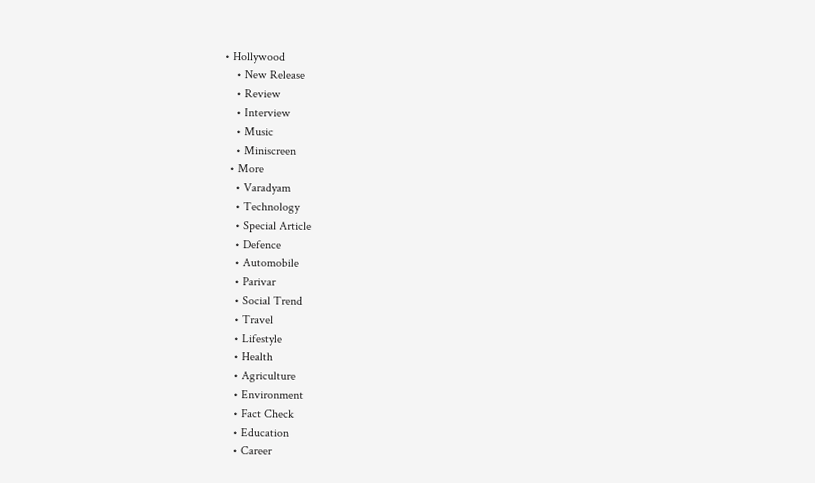• Hollywood
    • New Release
    • Review
    • Interview
    • Music
    • Miniscreen
  • More
    • Varadyam
    • Technology
    • Special Article
    • Defence
    • Automobile
    • Parivar
    • Social Trend
    • Travel
    • Lifestyle
    • Health
    • Agriculture
    • Environment
    • Fact Check
    • Education
    • Career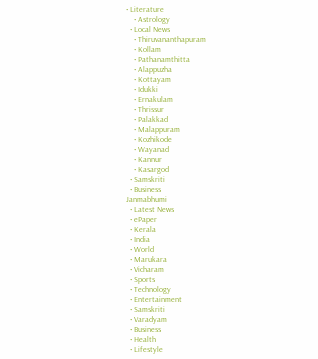• Literature
    • Astrology
  • Local News
    • Thiruvananthapuram
    • Kollam
    • Pathanamthitta
    • Alappuzha
    • Kottayam
    • Idukki
    • Ernakulam
    • Thrissur
    • Palakkad
    • Malappuram
    • Kozhikode
    • Wayanad
    • Kannur
    • Kasargod
  • Samskriti
  • Business
Janmabhumi
  • Latest News
  • ePaper
  • Kerala
  • India
  • World
  • Marukara
  • Vicharam
  • Sports
  • Technology
  • Entertainment
  • Samskriti
  • Varadyam
  • Business
  • Health
  • Lifestyle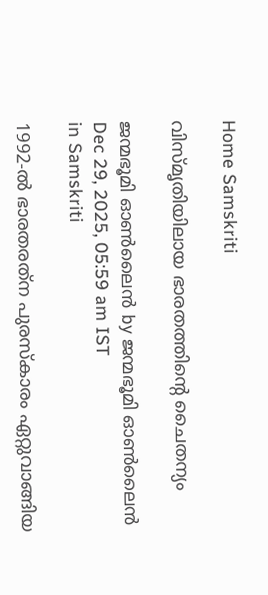Home Samskriti

വിസ്മൃതിയിലായ ഭാരതത്തിന്റെ ചൈതന്യം

ജന്മഭൂമി ഓണ്‍ലൈന്‍ by ജന്മഭൂമി ഓണ്‍ലൈന്‍
Dec 29, 2025, 05:59 am IST
in Samskriti

1992-ല്‍ ഭാരതരത്‌ന പുരസ്‌കാരം ഏറ്റുവാങ്ങിയ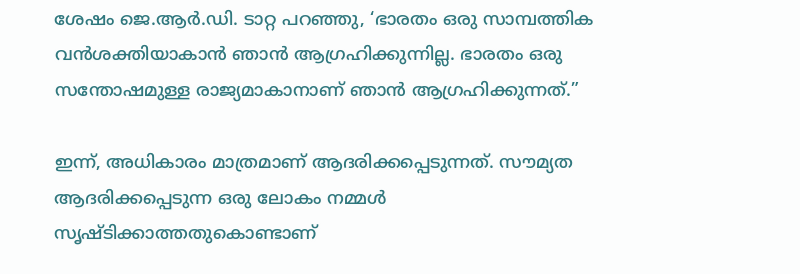ശേഷം ജെ.ആര്‍.ഡി. ടാറ്റ പറഞ്ഞു, ‘ഭാരതം ഒരു സാമ്പത്തിക വന്‍ശക്തിയാകാന്‍ ഞാന്‍ ആഗ്രഹിക്കുന്നില്ല. ഭാരതം ഒരു സന്തോഷമുള്ള രാജ്യമാകാനാണ് ഞാന്‍ ആഗ്രഹിക്കുന്നത്.”

ഇന്ന്, അധികാരം മാത്രമാണ് ആദരിക്കപ്പെടുന്നത്. സൗമ്യത ആദരിക്കപ്പെടുന്ന ഒരു ലോകം നമ്മള്‍ സൃഷ്ടിക്കാത്തതുകൊണ്ടാണ്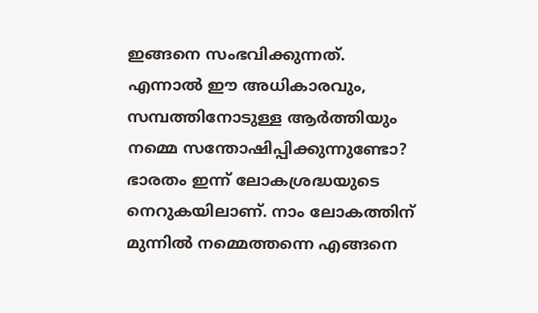ഇങ്ങനെ സംഭവിക്കുന്നത്. എന്നാല്‍ ഈ അധികാരവും, സമ്പത്തിനോടുള്ള ആര്‍ത്തിയും നമ്മെ സന്തോഷിപ്പിക്കുന്നുണ്ടോ? ഭാരതം ഇന്ന് ലോകശ്രദ്ധയുടെ നെറുകയിലാണ്. നാം ലോകത്തിന് മുന്നില്‍ നമ്മെത്തന്നെ എങ്ങനെ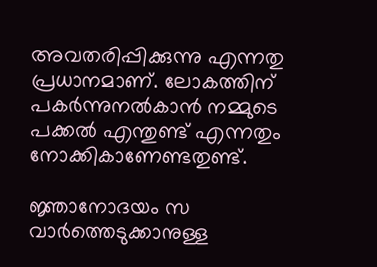അവതരിപ്പിക്കുന്നു എന്നതു പ്രധാനമാണ്. ലോകത്തിന് പകര്‍ന്നുനല്‍കാന്‍ നമ്മുടെ പക്കല്‍ എന്തുണ്ട് എന്നതും നോക്കികാണേണ്ടതുണ്ട്.

ജ്ഞാനോദയം സ വാര്‍ത്തെടുക്കാനുള്ള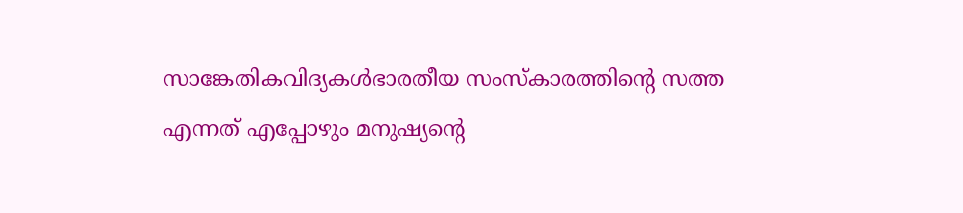സാങ്കേതികവിദ്യകള്‍ഭാരതീയ സംസ്‌കാരത്തിന്റെ സത്ത എന്നത് എപ്പോഴും മനുഷ്യന്റെ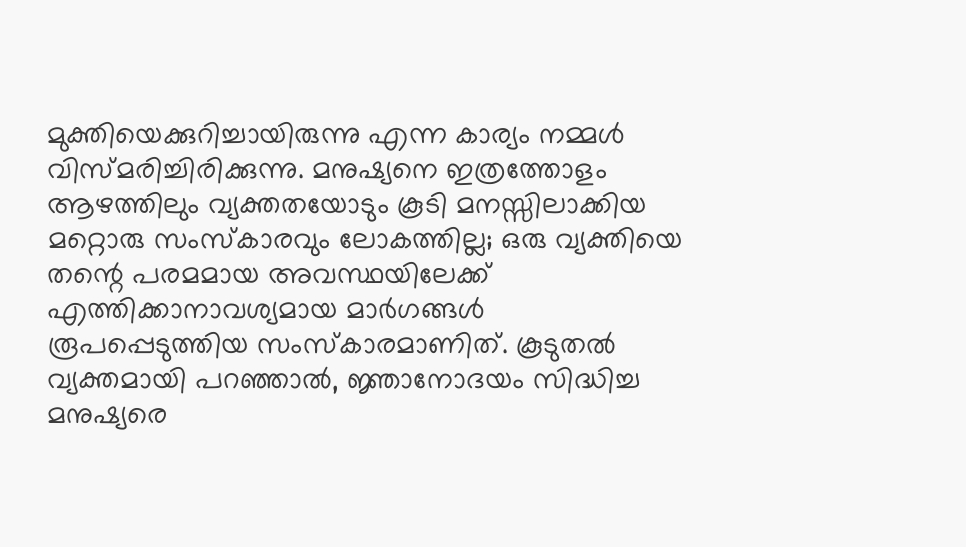മുക്തിയെക്കുറിച്ചായിരുന്നു എന്ന കാര്യം നമ്മള്‍ വിസ്മരിച്ചിരിക്കുന്നു. മനുഷ്യനെ ഇത്രത്തോളം ആഴത്തിലും വ്യക്തതയോടും കൂടി മനസ്സിലാക്കിയ മറ്റൊരു സംസ്‌കാരവും ലോകത്തില്ല; ഒരു വ്യക്തിയെ തന്റെ പരമമായ അവസ്ഥയിലേക്ക് എത്തിക്കാനാവശ്യമായ മാര്‍ഗങ്ങള്‍ രൂപപ്പെടുത്തിയ സംസ്‌കാരമാണിത്. കൂടുതല്‍ വ്യക്തമായി പറഞ്ഞാല്‍, ജ്ഞാനോദയം സിദ്ധിച്ച മനുഷ്യരെ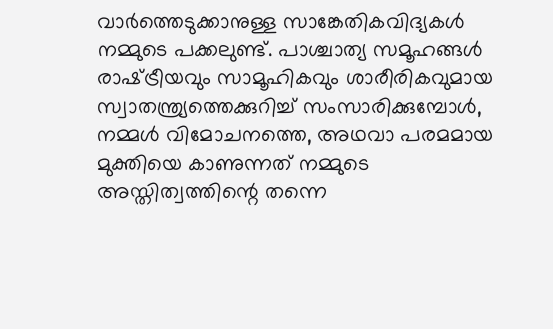വാര്‍ത്തെടുക്കാനുള്ള സാങ്കേതികവിദ്യകള്‍ നമ്മുടെ പക്കലുണ്ട്. പാശ്ചാത്യ സമൂഹങ്ങള്‍ രാഷ്‌ട്രീയവും സാമൂഹികവും ശാരീരികവുമായ സ്വാതന്ത്ര്യത്തെക്കുറിച്ച് സംസാരിക്കുമ്പോള്‍, നമ്മള്‍ വിമോചനത്തെ, അഥവാ പരമമായ മുക്തിയെ കാണുന്നത് നമ്മുടെ അസ്തിത്വത്തിന്റെ തന്നെ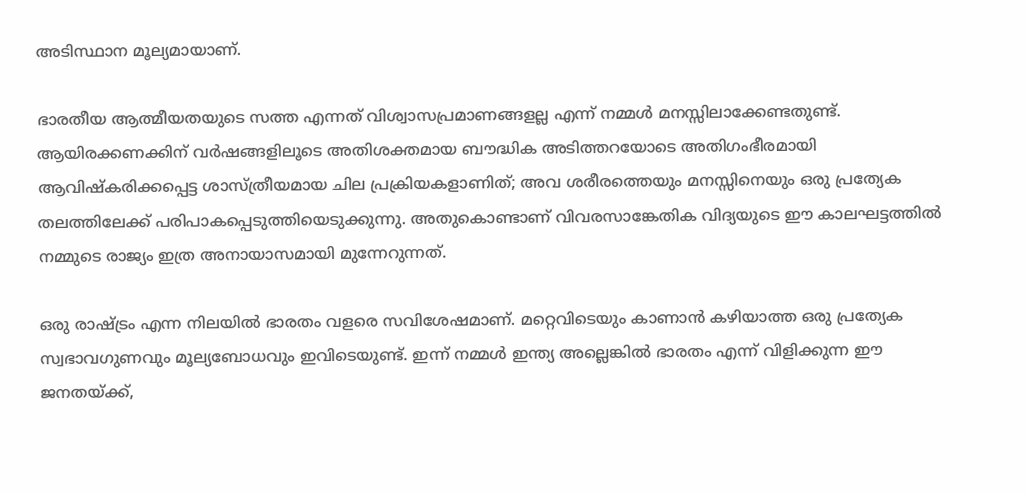അടിസ്ഥാന മൂല്യമായാണ്.

ഭാരതീയ ആത്മീയതയുടെ സത്ത എന്നത് വിശ്വാസപ്രമാണങ്ങളല്ല എന്ന് നമ്മള്‍ മനസ്സിലാക്കേണ്ടതുണ്ട്. ആയിരക്കണക്കിന് വര്‍ഷങ്ങളിലൂടെ അതിശക്തമായ ബൗദ്ധിക അടിത്തറയോടെ അതിഗംഭീരമായി ആവിഷ്‌കരിക്കപ്പെട്ട ശാസ്ത്രീയമായ ചില പ്രക്രിയകളാണിത്; അവ ശരീരത്തെയും മനസ്സിനെയും ഒരു പ്രത്യേക തലത്തിലേക്ക് പരിപാകപ്പെടുത്തിയെടുക്കുന്നു. അതുകൊണ്ടാണ് വിവരസാങ്കേതിക വിദ്യയുടെ ഈ കാലഘട്ടത്തില്‍ നമ്മുടെ രാജ്യം ഇത്ര അനായാസമായി മുന്നേറുന്നത്.

ഒരു രാഷ്‌ട്രം എന്ന നിലയില്‍ ഭാരതം വളരെ സവിശേഷമാണ്. മറ്റെവിടെയും കാണാന്‍ കഴിയാത്ത ഒരു പ്രത്യേക സ്വഭാവഗുണവും മൂല്യബോധവും ഇവിടെയുണ്ട്. ഇന്ന് നമ്മള്‍ ഇന്ത്യ അല്ലെങ്കില്‍ ഭാരതം എന്ന് വിളിക്കുന്ന ഈ ജനതയ്‌ക്ക്,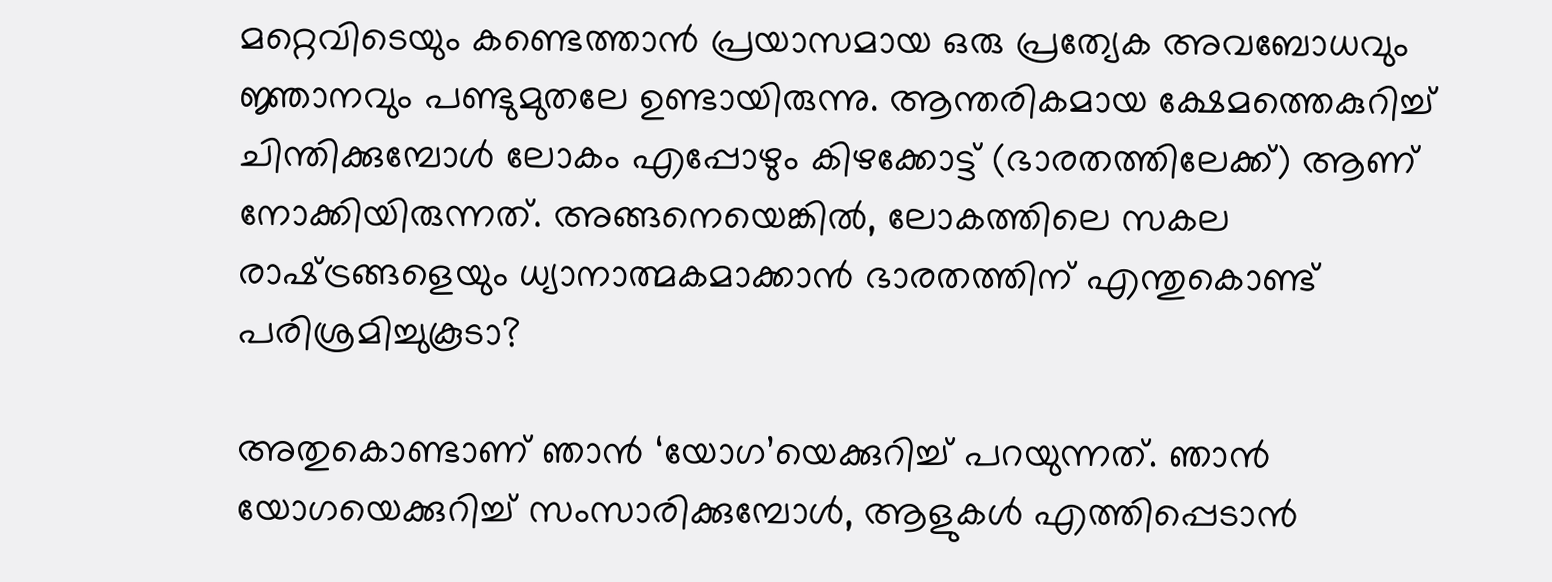മറ്റെവിടെയും കണ്ടെത്താന്‍ പ്രയാസമായ ഒരു പ്രത്യേക അവബോധവും ജ്ഞാനവും പണ്ടുമുതലേ ഉണ്ടായിരുന്നു. ആന്തരികമായ ക്ഷേമത്തെകുറിച്ച് ചിന്തിക്കുമ്പോള്‍ ലോകം എപ്പോഴും കിഴക്കോട്ട് (ഭാരതത്തിലേക്ക്) ആണ് നോക്കിയിരുന്നത്. അങ്ങനെയെങ്കില്‍, ലോകത്തിലെ സകല രാഷ്‌ട്രങ്ങളെയും ധ്യാനാത്മകമാക്കാന്‍ ഭാരതത്തിന് എന്തുകൊണ്ട് പരിശ്രമിച്ചുകൂടാ?

അതുകൊണ്ടാണ് ഞാന്‍ ‘യോഗ’യെക്കുറിച്ച് പറയുന്നത്. ഞാന്‍ യോഗയെക്കുറിച്ച് സംസാരിക്കുമ്പോള്‍, ആളുകള്‍ എത്തിപ്പെടാന്‍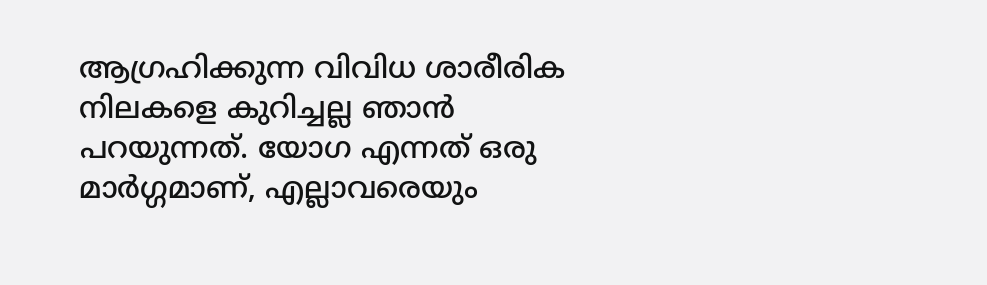ആഗ്രഹിക്കുന്ന വിവിധ ശാരീരിക നിലകളെ കുറിച്ചല്ല ഞാന്‍ പറയുന്നത്. യോഗ എന്നത് ഒരു മാര്‍ഗ്ഗമാണ്, എല്ലാവരെയും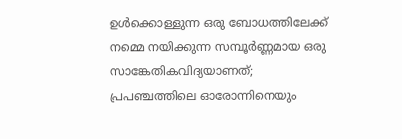ഉള്‍ക്കൊള്ളുന്ന ഒരു ബോധത്തിലേക്ക് നമ്മെ നയിക്കുന്ന സമ്പൂര്‍ണ്ണമായ ഒരു സാങ്കേതികവിദ്യയാണത്; പ്രപഞ്ചത്തിലെ ഓരോന്നിനെയും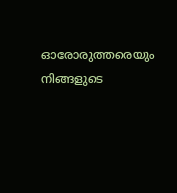ഓരോരുത്തരെയും നിങ്ങളുടെ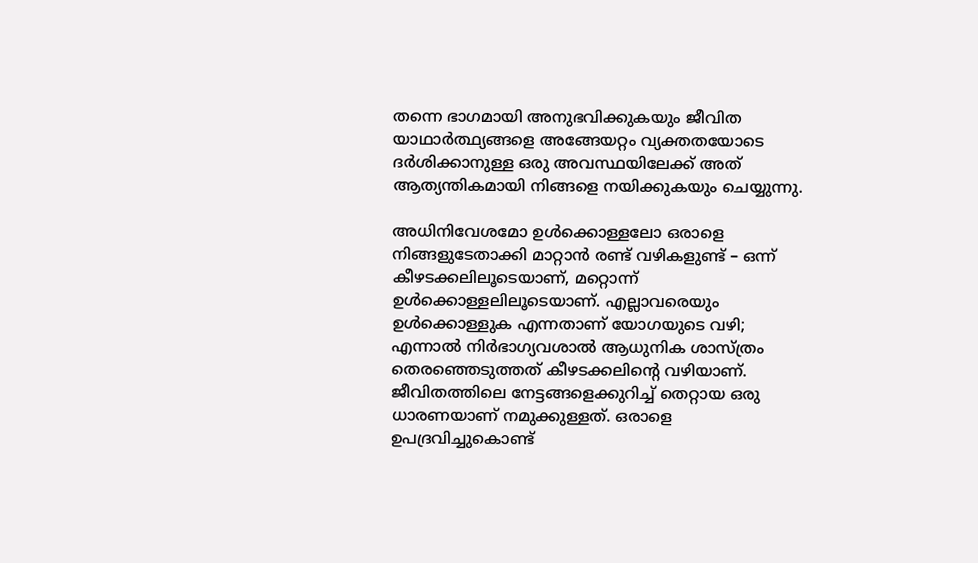തന്നെ ഭാഗമായി അനുഭവിക്കുകയും ജീവിത യാഥാര്‍ത്ഥ്യങ്ങളെ അങ്ങേയറ്റം വ്യക്തതയോടെ ദര്‍ശിക്കാനുള്ള ഒരു അവസ്ഥയിലേക്ക് അത് ആത്യന്തികമായി നിങ്ങളെ നയിക്കുകയും ചെയ്യുന്നു.

അധിനിവേശമോ ഉള്‍ക്കൊള്ളലോ ഒരാളെ നിങ്ങളുടേതാക്കി മാറ്റാന്‍ രണ്ട് വഴികളുണ്ട് – ഒന്ന് കീഴടക്കലിലൂടെയാണ്, മറ്റൊന്ന് ഉള്‍ക്കൊള്ളലിലൂടെയാണ്. എല്ലാവരെയും ഉള്‍ക്കൊള്ളുക എന്നതാണ് യോഗയുടെ വഴി; എന്നാല്‍ നിര്‍ഭാഗ്യവശാല്‍ ആധുനിക ശാസ്ത്രം തെരഞ്ഞെടുത്തത് കീഴടക്കലിന്റെ വഴിയാണ്. ജീവിതത്തിലെ നേട്ടങ്ങളെക്കുറിച്ച് തെറ്റായ ഒരു ധാരണയാണ് നമുക്കുള്ളത്. ഒരാളെ ഉപദ്രവിച്ചുകൊണ്ട്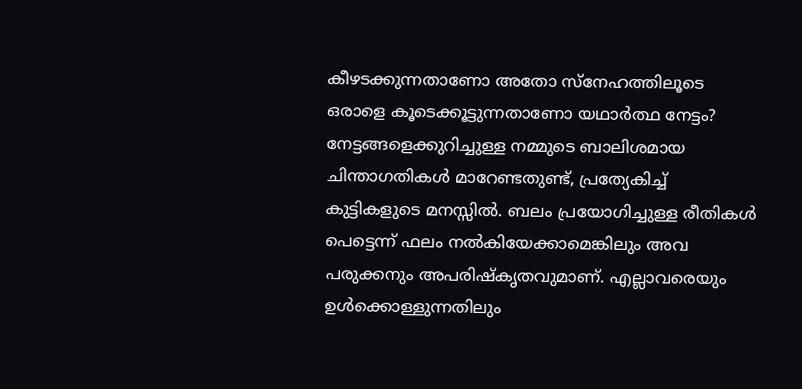കീഴടക്കുന്നതാണോ അതോ സ്‌നേഹത്തിലൂടെ ഒരാളെ കൂടെക്കൂട്ടുന്നതാണോ യഥാര്‍ത്ഥ നേട്ടം? നേട്ടങ്ങളെക്കുറിച്ചുള്ള നമ്മുടെ ബാലിശമായ ചിന്താഗതികള്‍ മാറേണ്ടതുണ്ട്, പ്രത്യേകിച്ച് കുട്ടികളുടെ മനസ്സില്‍. ബലം പ്രയോഗിച്ചുള്ള രീതികള്‍ പെട്ടെന്ന് ഫലം നല്‍കിയേക്കാമെങ്കിലും അവ പരുക്കനും അപരിഷ്‌കൃതവുമാണ്. എല്ലാവരെയും ഉള്‍ക്കൊള്ളുന്നതിലും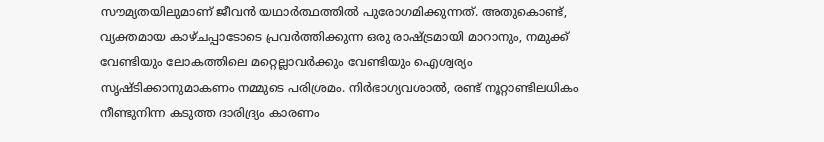സൗമ്യതയിലുമാണ് ജീവന്‍ യഥാര്‍ത്ഥത്തില്‍ പുരോഗമിക്കുന്നത്. അതുകൊണ്ട്, വ്യക്തമായ കാഴ്ചപ്പാടോടെ പ്രവര്‍ത്തിക്കുന്ന ഒരു രാഷ്‌ട്രമായി മാറാനും, നമുക്ക് വേണ്ടിയും ലോകത്തിലെ മറ്റെല്ലാവര്‍ക്കും വേണ്ടിയും ഐശ്വര്യം സൃഷ്ടിക്കാനുമാകണം നമ്മുടെ പരിശ്രമം. നിര്‍ഭാഗ്യവശാല്‍, രണ്ട് നൂറ്റാണ്ടിലധികം നീണ്ടുനിന്ന കടുത്ത ദാരിദ്ര്യം കാരണം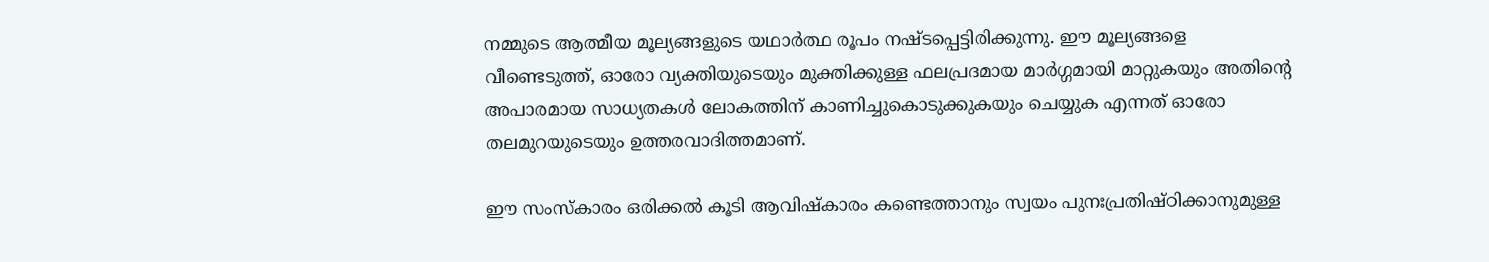നമ്മുടെ ആത്മീയ മൂല്യങ്ങളുടെ യഥാര്‍ത്ഥ രൂപം നഷ്ടപ്പെട്ടിരിക്കുന്നു. ഈ മൂല്യങ്ങളെ വീണ്ടെടുത്ത്, ഓരോ വ്യക്തിയുടെയും മുക്തിക്കുള്ള ഫലപ്രദമായ മാര്‍ഗ്ഗമായി മാറ്റുകയും അതിന്റെ അപാരമായ സാധ്യതകള്‍ ലോകത്തിന് കാണിച്ചുകൊടുക്കുകയും ചെയ്യുക എന്നത് ഓരോ തലമുറയുടെയും ഉത്തരവാദിത്തമാണ്.

ഈ സംസ്‌കാരം ഒരിക്കല്‍ കൂടി ആവിഷ്‌കാരം കണ്ടെത്താനും സ്വയം പുനഃപ്രതിഷ്ഠിക്കാനുമുള്ള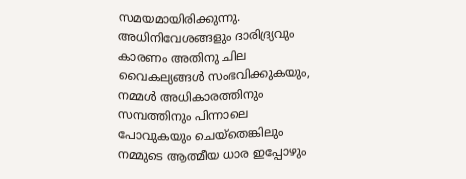സമയമായിരിക്കുന്നു. അധിനിവേശങ്ങളും ദാരിദ്ര്യവും കാരണം അതിനു ചില വൈകല്യങ്ങള്‍ സംഭവിക്കുകയും, നമ്മള്‍ അധികാരത്തിനും സമ്പത്തിനും പിന്നാലെ പോവുകയും ചെയ്‌തെങ്കിലും നമ്മുടെ ആത്മീയ ധാര ഇപ്പോഴും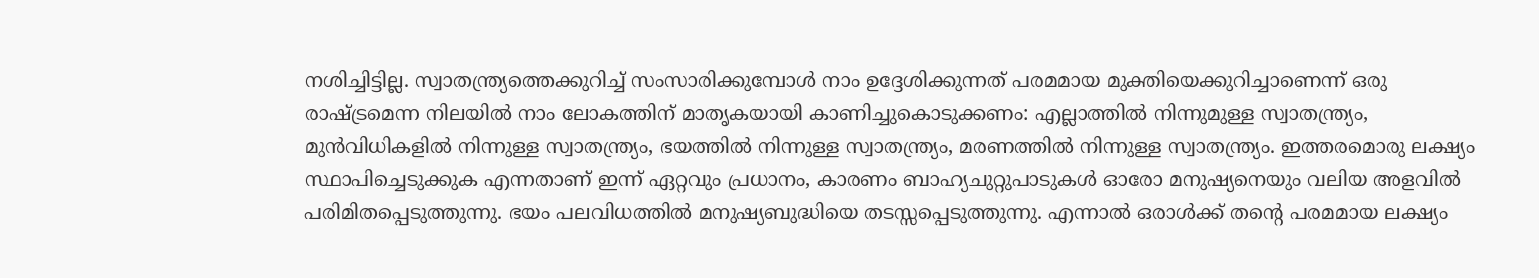നശിച്ചിട്ടില്ല. സ്വാതന്ത്ര്യത്തെക്കുറിച്ച് സംസാരിക്കുമ്പോള്‍ നാം ഉദ്ദേശിക്കുന്നത് പരമമായ മുക്തിയെക്കുറിച്ചാണെന്ന് ഒരു രാഷ്‌ട്രമെന്ന നിലയില്‍ നാം ലോകത്തിന് മാതൃകയായി കാണിച്ചുകൊടുക്കണം: എല്ലാത്തില്‍ നിന്നുമുള്ള സ്വാതന്ത്ര്യം, മുന്‍വിധികളില്‍ നിന്നുള്ള സ്വാതന്ത്ര്യം, ഭയത്തില്‍ നിന്നുള്ള സ്വാതന്ത്ര്യം, മരണത്തില്‍ നിന്നുള്ള സ്വാതന്ത്ര്യം. ഇത്തരമൊരു ലക്ഷ്യം സ്ഥാപിച്ചെടുക്കുക എന്നതാണ് ഇന്ന് ഏറ്റവും പ്രധാനം, കാരണം ബാഹ്യചുറ്റുപാടുകള്‍ ഓരോ മനുഷ്യനെയും വലിയ അളവില്‍ പരിമിതപ്പെടുത്തുന്നു. ഭയം പലവിധത്തില്‍ മനുഷ്യബുദ്ധിയെ തടസ്സപ്പെടുത്തുന്നു. എന്നാല്‍ ഒരാള്‍ക്ക് തന്റെ പരമമായ ലക്ഷ്യം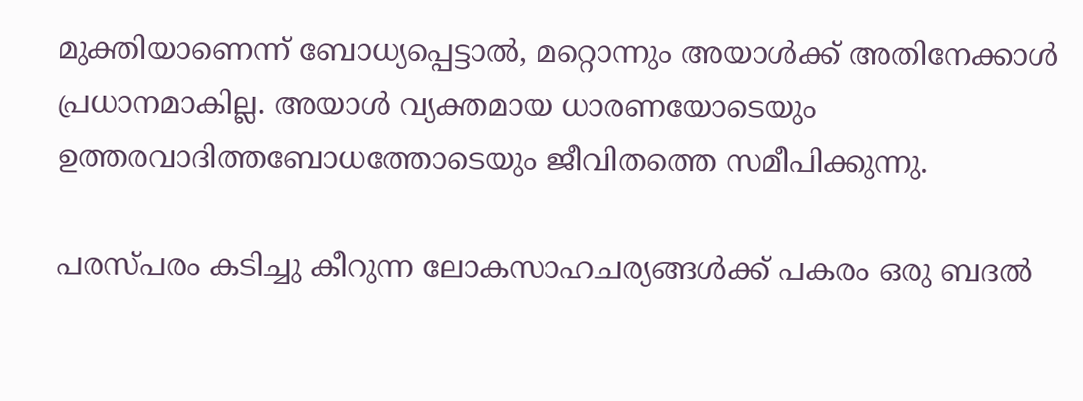മുക്തിയാണെന്ന് ബോധ്യപ്പെട്ടാല്‍, മറ്റൊന്നും അയാള്‍ക്ക് അതിനേക്കാള്‍ പ്രധാനമാകില്ല. അയാള്‍ വ്യക്തമായ ധാരണയോടെയും ഉത്തരവാദിത്തബോധത്തോടെയും ജീവിതത്തെ സമീപിക്കുന്നു.

പരസ്പരം കടിച്ചു കീറുന്ന ലോകസാഹചര്യങ്ങള്‍ക്ക് പകരം ഒരു ബദല്‍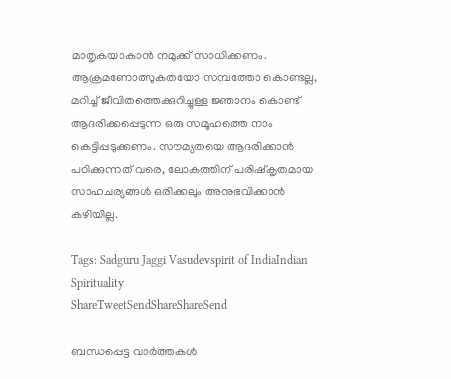മാതൃകയാകാന്‍ നമുക്ക് സാധിക്കണം. ആക്രമണോത്സുകതയോ സമ്പത്തോ കൊണ്ടല്ല, മറിച്ച് ജീവിതത്തെക്കുറിച്ചുള്ള ജ്ഞാനം കൊണ്ട് ആദരിക്കപ്പെടുന്ന ഒരു സമൂഹത്തെ നാം കെട്ടിപ്പടുക്കണം. സൗമ്യതയെ ആദരിക്കാന്‍ പഠിക്കുന്നത് വരെ, ലോകത്തിന് പരിഷ്‌കൃതമായ സാഹചര്യങ്ങള്‍ ഒരിക്കലും അനുഭവിക്കാന്‍ കഴിയില്ല.

Tags: Sadguru Jaggi Vasudevspirit of IndiaIndian Spirituality
ShareTweetSendShareShareSend

ബന്ധപ്പെട്ട വാര്‍ത്തകള്‍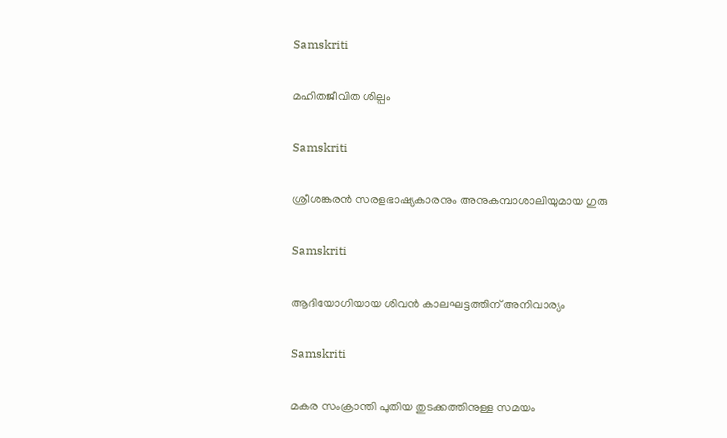Samskriti

മഹിതജീവിത ശില്പം

Samskriti

ശ്രീശങ്കരന്‍ സരളഭാഷ്യകാരനും അനുകമ്പാശാലിയുമായ ഗുരു

Samskriti

ആദിയോഗിയായ ശിവന്‍ കാലഘട്ടത്തിന് അനിവാര്യം

Samskriti

മകര സംക്രാന്തി പുതിയ തുടക്കത്തിനുള്ള സമയം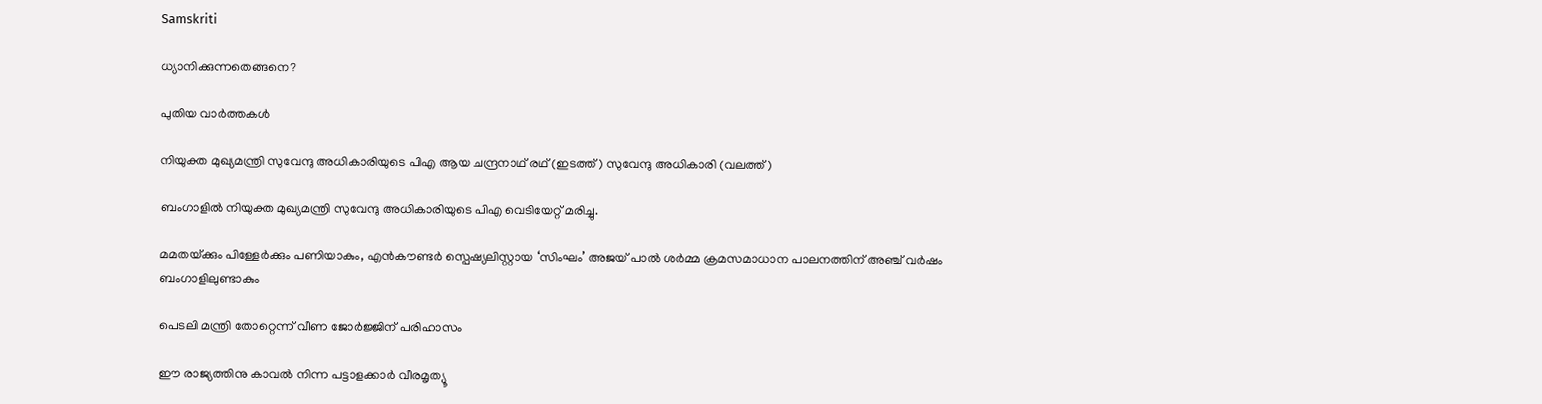Samskriti

ധ്യാനിക്കുന്നതെങ്ങനെ?

പുതിയ വാര്‍ത്തകള്‍

നിയുക്ത മുഖ്യമന്ത്രി സുവേന്ദു അധികാരിയുടെ പിഎ ആയ ചന്ദ്രനാഥ് രഥ് (ഇടത്ത്) സുവേന്ദു അധികാരി (വലത്ത്)

ബംഗാളിൽ നിയുക്ത മുഖ്യമന്ത്രി സുവേന്ദു അധികാരിയുടെ പിഎ വെടിയേറ്റ് മരിച്ചു.

മമതയ്‌ക്കും പിള്ളേര്‍ക്കും പണിയാകും, എന്‍കൗണ്ടര്‍ സ്പെഷ്യലിസ്റ്റായ ‘സിംഘം’ അജയ് പാല്‍ ശര്‍മ്മ ക്രമസമാധാന പാലനത്തിന് അഞ്ച് വര്‍ഷം ബംഗാളിലുണ്ടാകും

പെടലി മന്ത്രി തോറ്റെന്ന് വീണ ജോര്‍ജ്ജിന് പരിഹാസം

ഈ രാജ്യത്തിനു കാവൽ നിന്ന പട്ടാളക്കാർ വീരമൃത്യൂ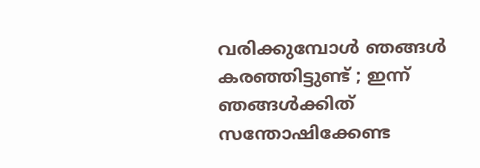വരിക്കുമ്പോൾ ഞങ്ങൾ കരഞ്ഞിട്ടുണ്ട് ; ഇന്ന് ഞങ്ങൾക്കിത് സന്തോഷിക്കേണ്ട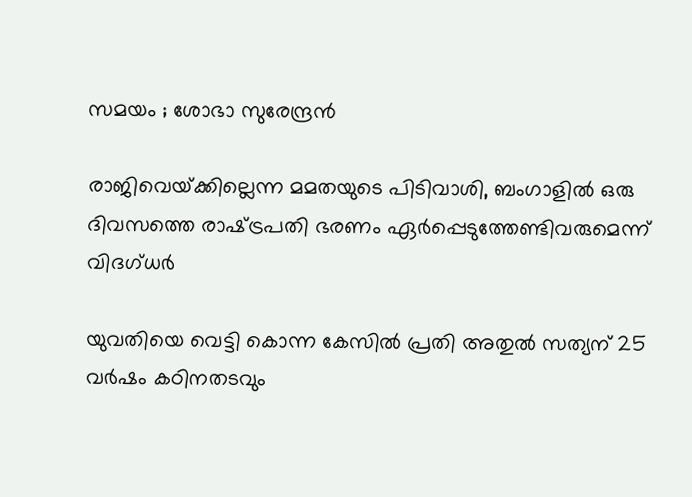സമയം ; ശോഭാ സുരേന്ദ്രൻ

രാജിവെയ്‌ക്കില്ലെന്ന മമതയുടെ പിടിവാശി, ബംഗാളില്‍ ഒരു ദിവസത്തെ രാഷ്‌ട്രപതി ഭരണം ഏര്‍പ്പെടുത്തേണ്ടിവരുമെന്ന് വിദഗ്ധര്‍

യുവതിയെ വെട്ടി കൊന്ന കേസില്‍ പ്രതി അതുല്‍ സത്യന് 25 വര്‍ഷം കഠിനതടവും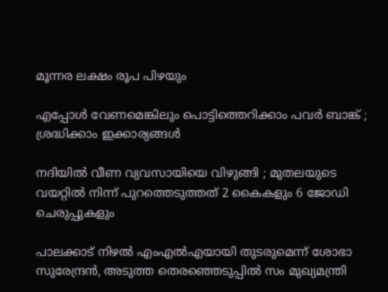മൂന്നര ലക്ഷം രൂപ പിഴയും

എപ്പോൾ വേണമെങ്കിലും പൊട്ടിത്തെറിക്കാം പവർ ബാങ്ക് ; ശ്രദ്ധിക്കാം ഇക്കാര്യങ്ങൾ

നദിയിൽ വീണ വ്യവസായിയെ വിഴുങ്ങി ; മുതലയുടെ വയറ്റിൽ നിന്ന് പുറത്തെടുത്തത് 2 കൈകളും 6 ജോഡി ചെരുപ്പുകളും

പാലക്കാട് നിഴല്‍ എംഎല്‍എയായി തുടരുമെന്ന് ശോഭാ സുരേന്ദ്രന്‍, അടുത്ത തെരഞ്ഞെടുപ്പില്‍ സം മുഖ്യമന്ത്രി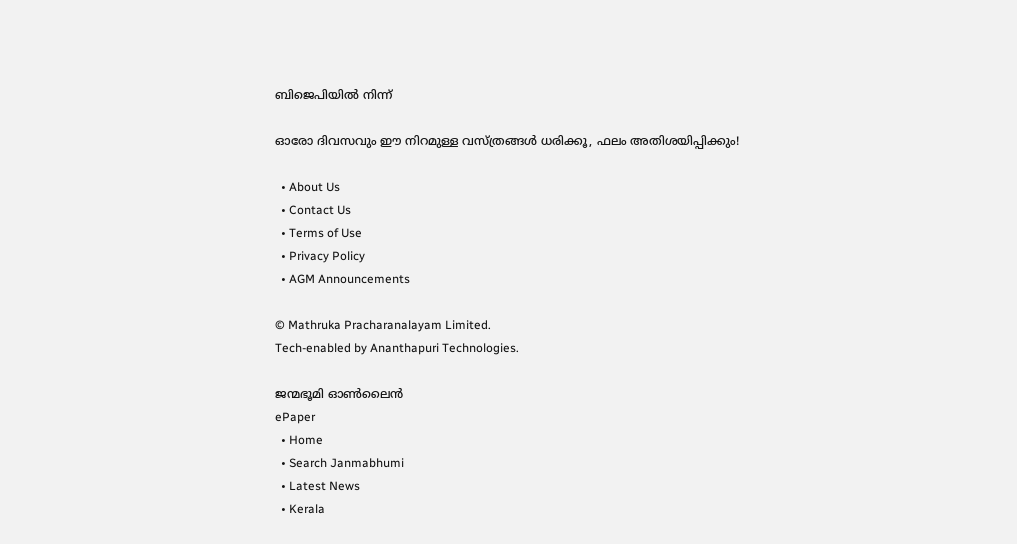ബിജെപിയില്‍ നിന്ന്

ഓരോ ദിവസവും ഈ നിറമുള്ള വസ്ത്രങ്ങൾ ധരിക്കൂ, ഫലം അതിശയിപ്പിക്കും!

  • About Us
  • Contact Us
  • Terms of Use
  • Privacy Policy
  • AGM Announcements

© Mathruka Pracharanalayam Limited.
Tech-enabled by Ananthapuri Technologies.

ജന്മഭൂമി ഓണ്‍ലൈന്‍
ePaper
  • Home
  • Search Janmabhumi
  • Latest News
  • Kerala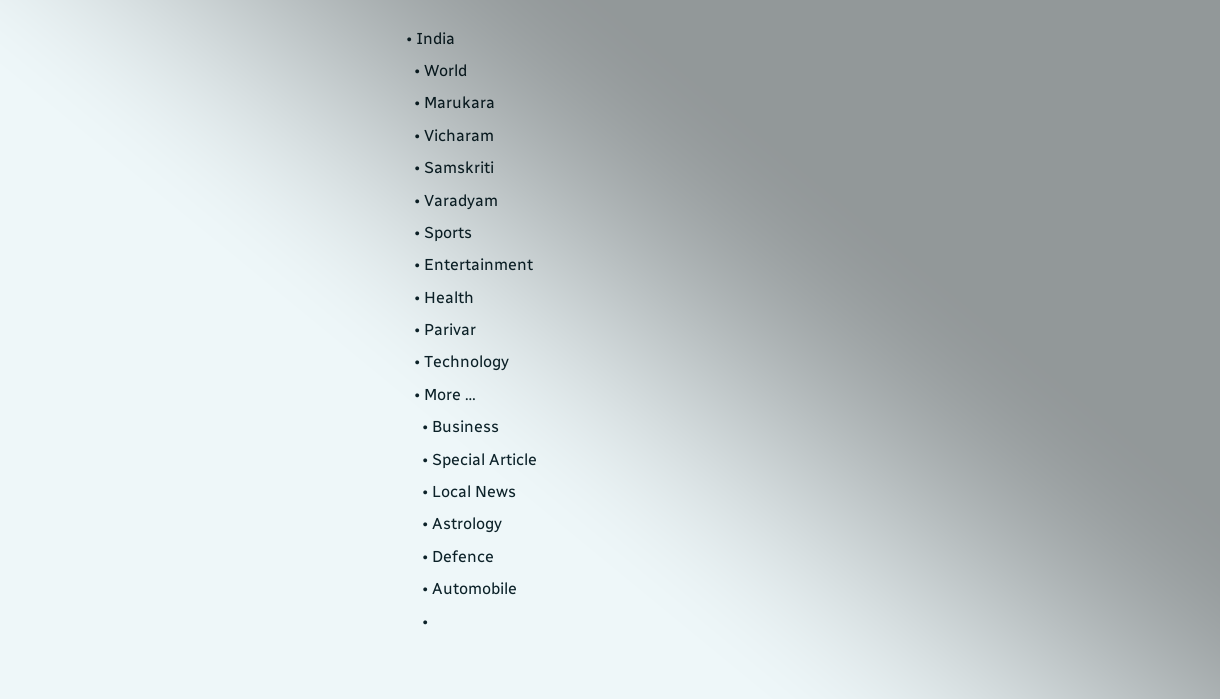• India
  • World
  • Marukara
  • Vicharam
  • Samskriti
  • Varadyam
  • Sports
  • Entertainment
  • Health
  • Parivar
  • Technology
  • More …
    • Business
    • Special Article
    • Local News
    • Astrology
    • Defence
    • Automobile
    •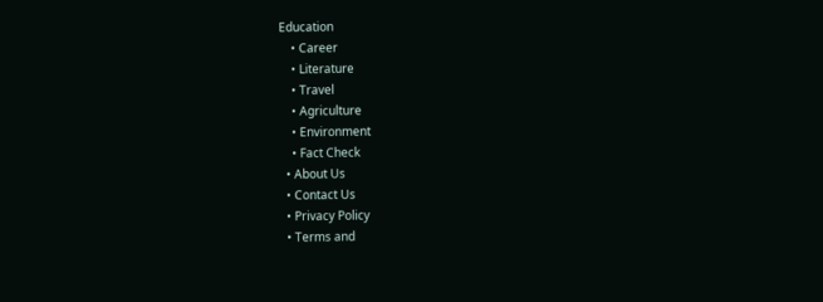Education
    • Career
    • Literature
    • Travel
    • Agriculture
    • Environment
    • Fact Check
  • About Us
  • Contact Us
  • Privacy Policy
  • Terms and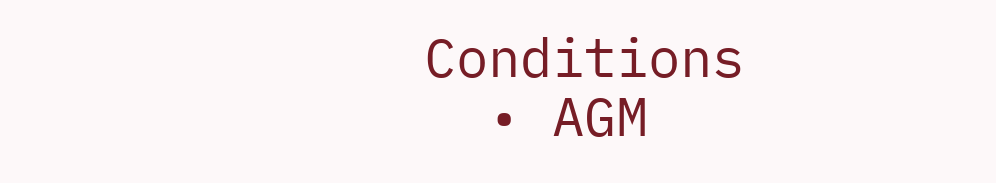Conditions
  • AGM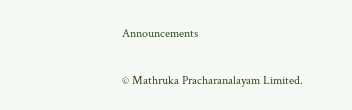Announcements

© Mathruka Pracharanalayam Limited.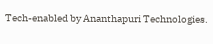Tech-enabled by Ananthapuri Technologies.